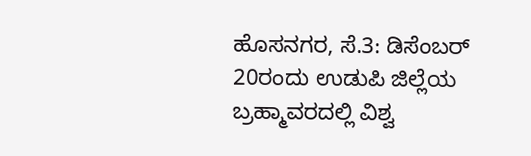ಹೊಸನಗರ, ಸೆ.3: ಡಿಸೆಂಬರ್ 20ರಂದು ಉಡುಪಿ ಜಿಲ್ಲೆಯ ಬ್ರಹ್ಮಾವರದಲ್ಲಿ ವಿಶ್ವ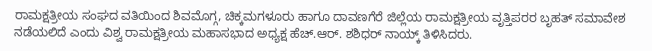ರಾಮಕ್ಷತ್ರೀಯ ಸಂಘದ ವತಿಯಿಂದ ಶಿವಮೊಗ್ಗ, ಚಿಕ್ಕಮಗಳೂರು ಹಾಗೂ ದಾವಣಗೆರೆ ಜಿಲ್ಲೆಯ ರಾಮಕ್ಷತ್ರೀಯ ವೃತ್ತಿಪರರ ಬೃಹತ್ ಸಮಾವೇಶ ನಡೆಯಲಿದೆ ಎಂದು ವಿಶ್ವ ರಾಮಕ್ಷತ್ರೀಯ ಮಹಾಸಭಾದ ಅಧ್ಯಕ್ಷ ಹೆಚ್.ಆರ್. ಶಶಿಧರ್ ನಾಯ್ಕ್ ತಿಳಿಸಿದರು.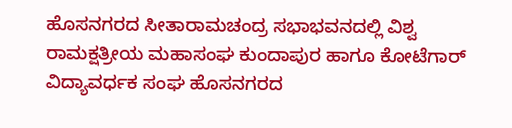ಹೊಸನಗರದ ಸೀತಾರಾಮಚಂದ್ರ ಸಭಾಭವನದಲ್ಲಿ ವಿಶ್ವ ರಾಮಕ್ಷತ್ರೀಯ ಮಹಾಸಂಘ ಕುಂದಾಪುರ ಹಾಗೂ ಕೋಟೆಗಾರ್ ವಿದ್ಯಾವರ್ಧಕ ಸಂಘ ಹೊಸನಗರದ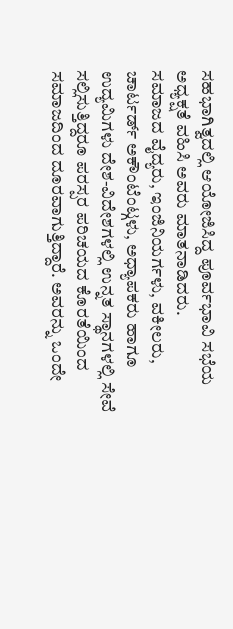ಸಹಭಾಗಿತ್ವದಲ್ಲಿ ಆಯೋಜಿಸಿದ್ದ ಪೂರ್ವಭಾವಿ ಸಭೆಯ ಅಧ್ಯಕ್ಷತೆ ವಹಿಸಿ ಅವರು ಮಾತನಾಡಿದರು.
ಸಮಾಜದ ವೈದ್ಯರು, ಇಂಜಿನಿಯರ್ಗಳು, ವಕೀಲರು, ಚಾರ್ಟರ್ಡ್ ಅಕೌಂಟೆಂಟ್ಗಳು, ಅಧ್ಯಾಪಕರು ಹಾಗೂ ಉದ್ಯಮಿಗಳು ದೇಶ-ವಿದೇಶಗಳಲ್ಲಿ ಉನ್ನತ ಸ್ಥಾನಗಳಲ್ಲಿ ಸೇವೆ ಸಲ್ಲಿಸುತ್ತಿದ್ದರೂ ಪರಸ್ಪರ ಪರಿಚಯದ ಕೊರತೆಯಿಂದ ಸಮಾಜದಿಂದ ದೂರವಾಗುತ್ತಿದ್ದಾರೆ. ಅವರನ್ನು ಒಂದೇ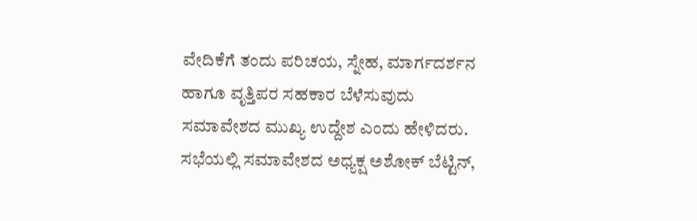ವೇದಿಕೆಗೆ ತಂದು ಪರಿಚಯ, ಸ್ನೇಹ, ಮಾರ್ಗದರ್ಶನ ಹಾಗೂ ವೃತ್ತಿಪರ ಸಹಕಾರ ಬೆಳೆಸುವುದು ಸಮಾವೇಶದ ಮುಖ್ಯ ಉದ್ದೇಶ ಎಂದು ಹೇಳಿದರು.
ಸಭೆಯಲ್ಲಿ ಸಮಾವೇಶದ ಅಧ್ಯಕ್ಷ ಅಶೋಕ್ ಬೆಟ್ಟಿನ್,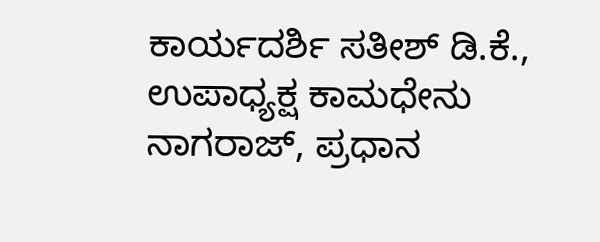ಕಾರ್ಯದರ್ಶಿ ಸತೀಶ್ ಡಿ.ಕೆ., ಉಪಾಧ್ಯಕ್ಷ ಕಾಮಧೇನು ನಾಗರಾಜ್, ಪ್ರಧಾನ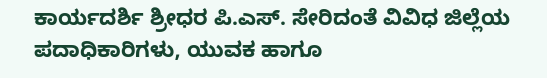ಕಾರ್ಯದರ್ಶಿ ಶ್ರೀಧರ ಪಿ.ಎಸ್. ಸೇರಿದಂತೆ ವಿವಿಧ ಜಿಲ್ಲೆಯ ಪದಾಧಿಕಾರಿಗಳು, ಯುವಕ ಹಾಗೂ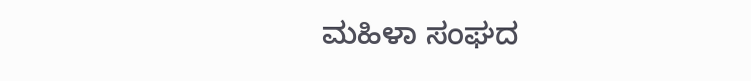ಮಹಿಳಾ ಸಂಘದ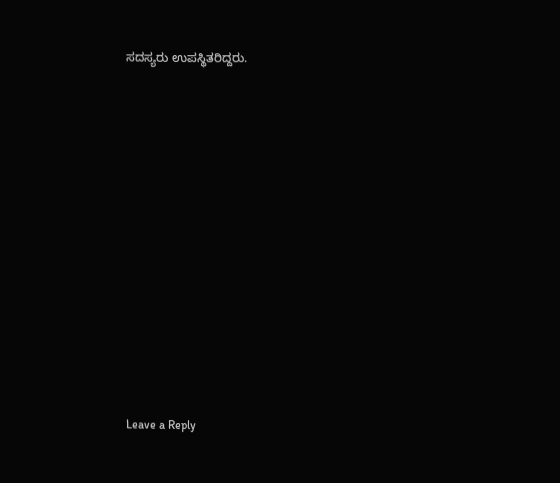ಸದಸ್ಯರು ಉಪಸ್ಥಿತರಿದ್ದರು.

















Leave a Reply